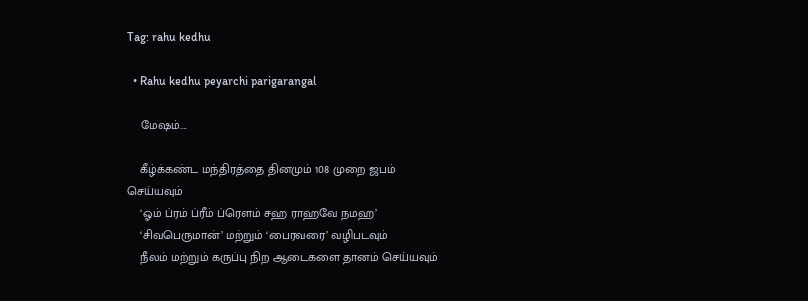Tag: rahu kedhu

  • Rahu kedhu peyarchi parigarangal

    மேஷம்….

    கீழ்க்கண்ட மந்திரத்தை தினமும் 108 முறை ஜபம் செய்யவும்
    ‘ஓம் ப்ரம் ப்ரீம் ப்ரௌம் சஹ ராஹவே நமஹ’
    ‘சிவபெருமான்’ மற்றும் ‘பைரவரை’ வழிபடவும்
    நீலம் மற்றும் கருப்பு நிற ஆடைகளை தானம் செய்யவும்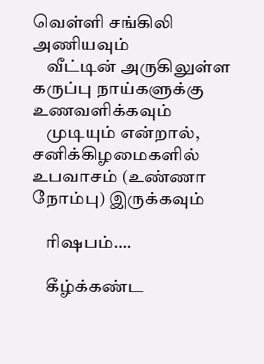வெள்ளி சங்கிலி அணியவும்
    வீட்டின் அருகிலுள்ள கருப்பு நாய்களுக்கு உணவளிக்கவும்
    முடியும் என்றால், சனிக்கிழமைகளில் உபவாசம் (உண்ணா நோம்பு) இருக்கவும்

    ரிஷபம்….

    கீழ்க்கண்ட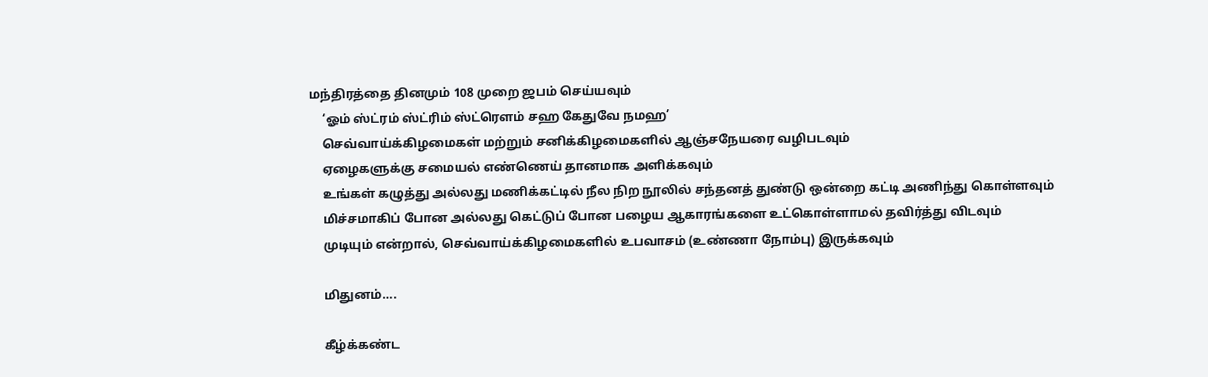மந்திரத்தை தினமும் 108 முறை ஜபம் செய்யவும்
    ‘ஓம் ஸ்ட்ரம் ஸ்ட்ரிம் ஸ்ட்ரௌம் சஹ கேதுவே நமஹ’
    செவ்வாய்க்கிழமைகள் மற்றும் சனிக்கிழமைகளில் ஆஞ்சநேயரை வழிபடவும்
    ஏழைகளுக்கு சமையல் எண்ணெய் தானமாக அளிக்கவும்
    உங்கள் கழுத்து அல்லது மணிக்கட்டில் நீல நிற நூலில் சந்தனத் துண்டு ஒன்றை கட்டி அணிந்து கொள்ளவும்
    மிச்சமாகிப் போன அல்லது கெட்டுப் போன பழைய ஆகாரங்களை உட்கொள்ளாமல் தவிர்த்து விடவும்
    முடியும் என்றால், செவ்வாய்க்கிழமைகளில் உபவாசம் (உண்ணா நோம்பு) இருக்கவும்

    மிதுனம்….

    கீழ்க்கண்ட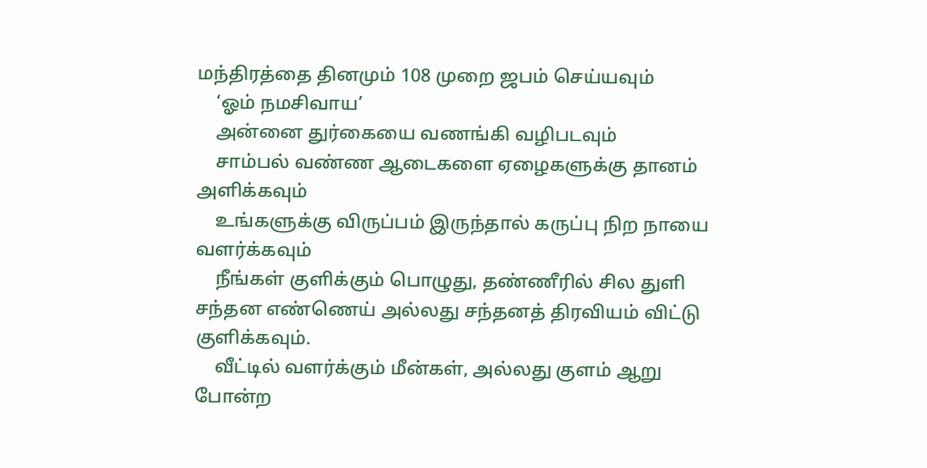மந்திரத்தை தினமும் 108 முறை ஜபம் செய்யவும்
    ‘ஓம் நமசிவாய’
    அன்னை துர்கையை வணங்கி வழிபடவும்
    சாம்பல் வண்ண ஆடைகளை ஏழைகளுக்கு தானம் அளிக்கவும்
    உங்களுக்கு விருப்பம் இருந்தால் கருப்பு நிற நாயை வளர்க்கவும்
    நீங்கள் குளிக்கும் பொழுது, தண்ணீரில் சில துளி சந்தன எண்ணெய் அல்லது சந்தனத் திரவியம் விட்டு குளிக்கவும்.
    வீட்டில் வளர்க்கும் மீன்கள், அல்லது குளம் ஆறு போன்ற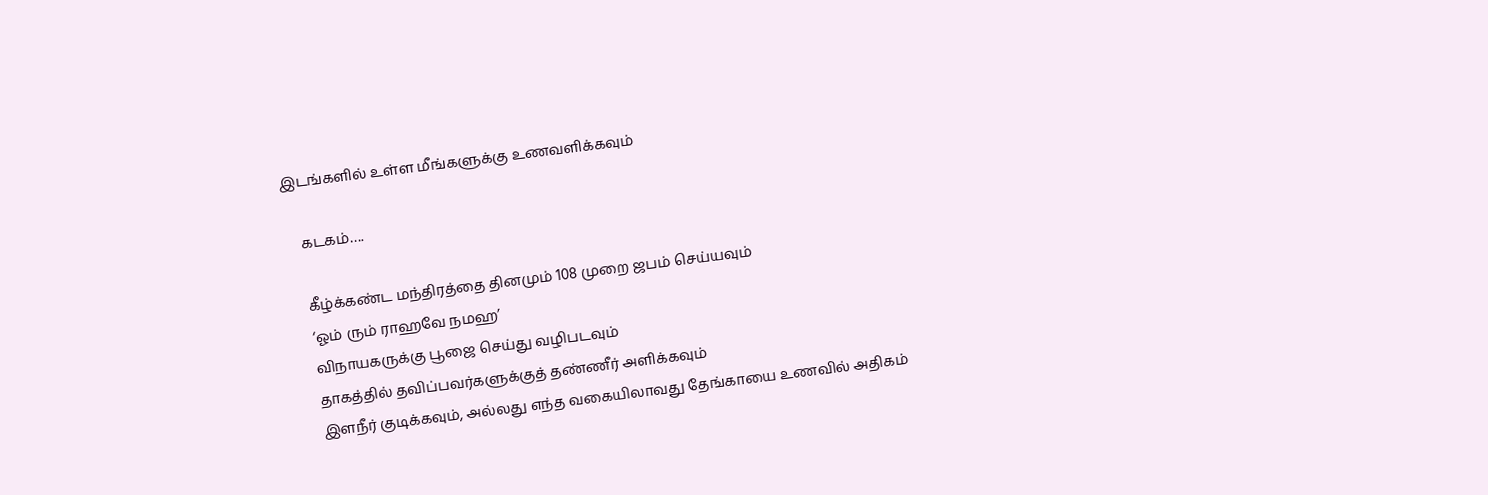இடங்களில் உள்ள மீங்களுக்கு உணவளிக்கவும்

    கடகம்….

    கீழ்க்கண்ட மந்திரத்தை தினமும் 108 முறை ஜபம் செய்யவும்
    ‘ஓம் ரும் ராஹவே நமஹ’
    விநாயகருக்கு பூஜை செய்து வழிபடவும்
    தாகத்தில் தவிப்பவர்களுக்குத் தண்ணீர் அளிக்கவும்
    இளநீர் குடிக்கவும், அல்லது எந்த வகையிலாவது தேங்காயை உணவில் அதிகம்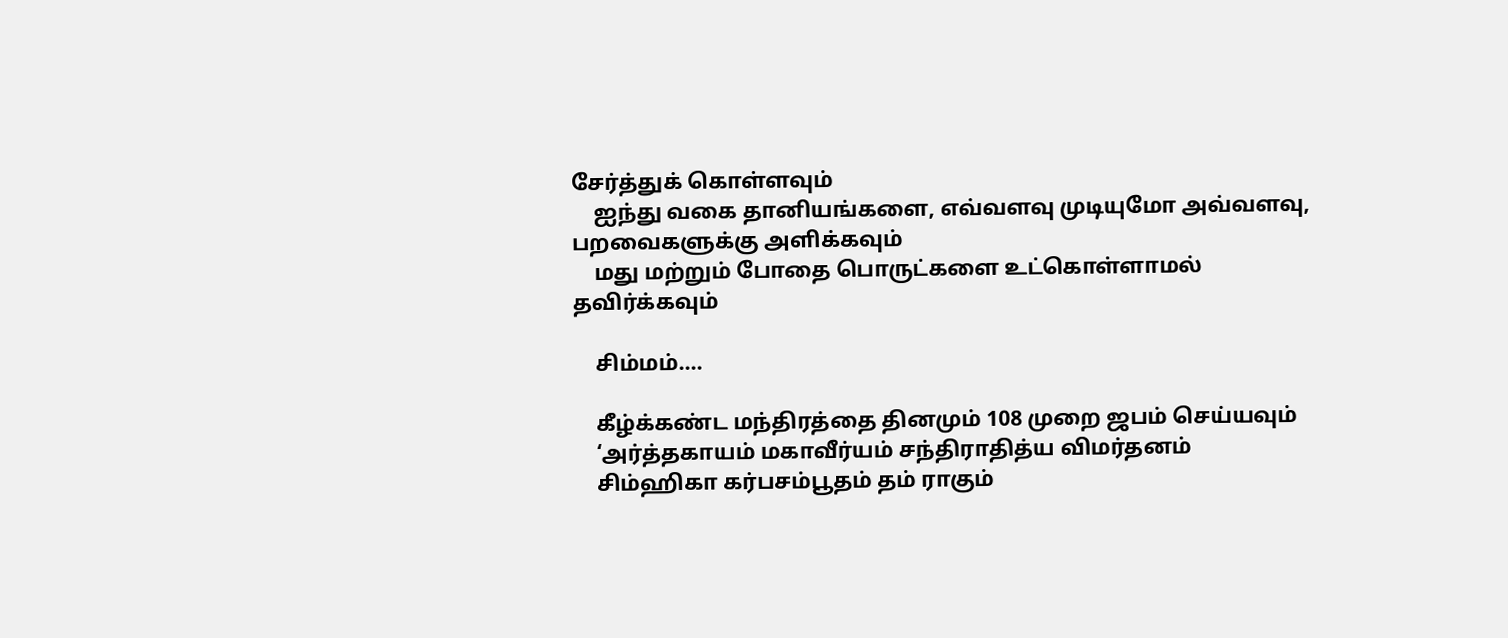சேர்த்துக் கொள்ளவும்
    ஐந்து வகை தானியங்களை, எவ்வளவு முடியுமோ அவ்வளவு, பறவைகளுக்கு அளிக்கவும்
    மது மற்றும் போதை பொருட்களை உட்கொள்ளாமல் தவிர்க்கவும்

    சிம்மம்….

    கீழ்க்கண்ட மந்திரத்தை தினமும் 108 முறை ஜபம் செய்யவும்
    ‘அர்த்தகாயம் மகாவீர்யம் சந்திராதித்ய விமர்தனம்
    சிம்ஹிகா கர்பசம்பூதம் தம் ராகும்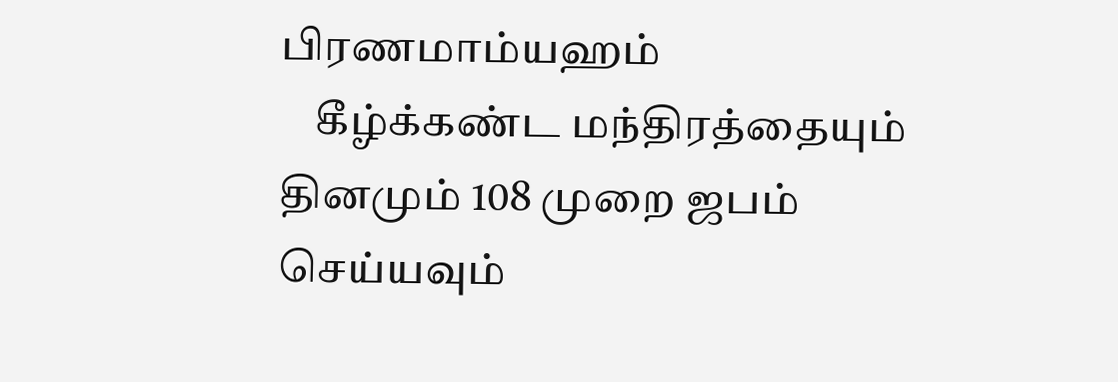பிரணமாம்யஹம்
    கீழ்க்கண்ட மந்திரத்தையும் தினமும் 108 முறை ஜபம் செய்யவும்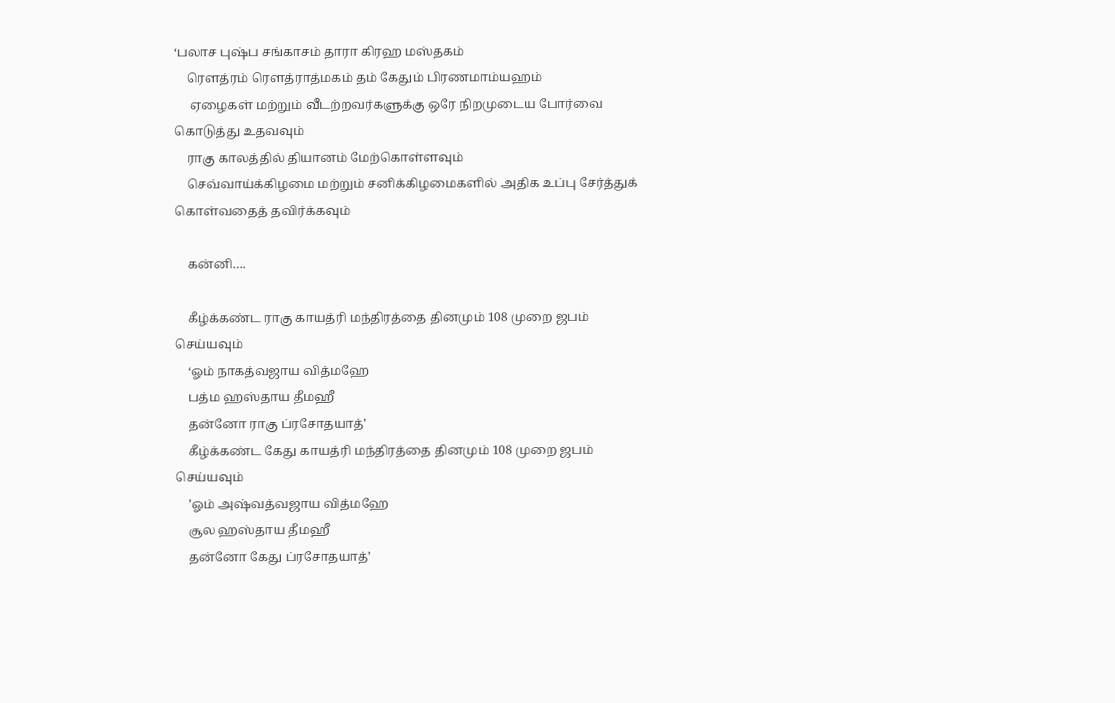‘பலாச புஷ்ப சங்காசம் தாரா கிரஹ மஸ்தகம்
    ரௌத்ரம் ரௌத்ராத்மகம் தம் கேதும் பிரணமாம்யஹம்
     ஏழைகள் மற்றும் வீடற்றவர்களுக்கு ஒரே நிறமுடைய போர்வை கொடுத்து உதவவும்
    ராகு காலத்தில் தியானம் மேற்கொள்ளவும்
    செவ்வாய்க்கிழமை மற்றும் சனிக்கிழமைகளில் அதிக உப்பு சேர்த்துக் கொள்வதைத் தவிர்க்கவும்

    கன்னி….

    கீழ்க்கண்ட ராகு காயத்ரி மந்திரத்தை தினமும் 108 முறை ஜபம் செய்யவும்
    ‘ஓம் நாகத்வஜாய வித்மஹே
    பத்ம ஹஸ்தாய தீமஹீ
    தன்னோ ராகு ப்ரசோதயாத்’
    கீழ்க்கண்ட கேது காயத்ரி மந்திரத்தை தினமும் 108 முறை ஜபம் செய்யவும்
    ’ஓம் அஷ்வத்வஜாய வித்மஹே
    சூல ஹஸ்தாய தீமஹீ
    தன்னோ கேது ப்ரசோதயாத்’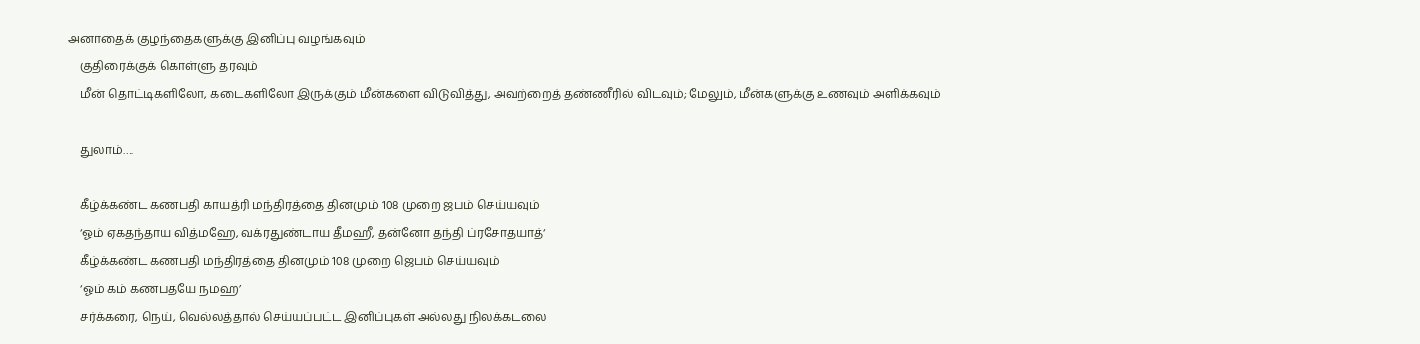அனாதைக் குழந்தைகளுக்கு இனிப்பு வழங்கவும்
    குதிரைக்குக் கொள்ளு தரவும்
    மீன் தொட்டிகளிலோ, கடைகளிலோ இருக்கும் மீன்களை விடுவித்து, அவற்றைத் தண்ணீரில் விடவும்; மேலும், மீன்களுக்கு உணவும் அளிக்கவும்

    துலாம்….

    கீழ்க்கண்ட கணபதி காயத்ரி மந்திரத்தை தினமும் 108 முறை ஜபம் செய்யவும்
    ‘ஓம் ஏகதந்தாய வித்மஹே, வக்ரதுண்டாய தீமஹீ, தன்னோ தந்தி ப்ரசோதயாத்‘
    கீழ்க்கண்ட கணபதி மந்திரத்தை தினமும் 108 முறை ஜெபம் செய்யவும்
    ‘ஓம் கம் கணபதயே நமஹ’
    சர்க்கரை, நெய், வெல்லத்தால் செய்யப்பட்ட இனிப்புகள் அல்லது நிலக்கடலை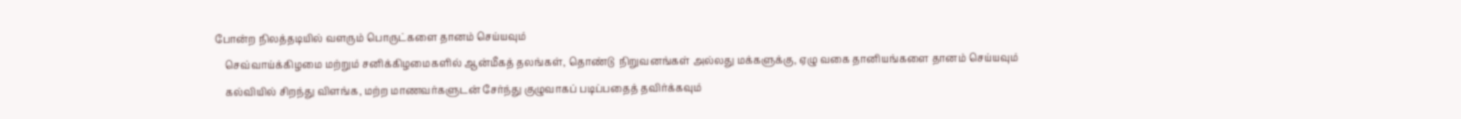போன்ற நிலத்தடியில் வளரும் பொருட்களை தானம் செய்யவும்
    செவ்வாய்க்கிழமை மற்றும் சனிக்கிழமைகளில் ஆன்மீகத் தலங்கள், தொண்டு  நிறுவனங்கள் அல்லது மக்களுக்கு, ஏழு வகை தானியங்களை தானம் செய்யவும்
    கல்வியில் சிறந்து விளங்க, மற்ற மாணவர்களுடன் சேர்ந்து குழுவாகப் படிப்பதைத் தவிர்க்கவும்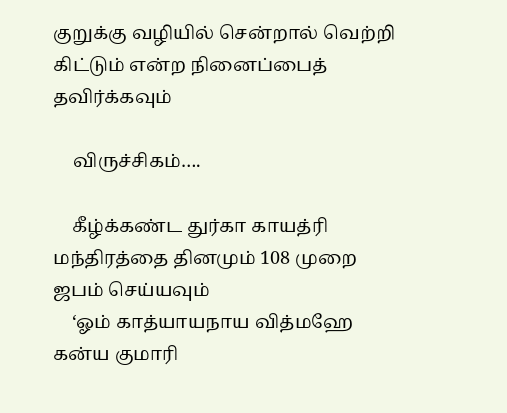குறுக்கு வழியில் சென்றால் வெற்றி கிட்டும் என்ற நினைப்பைத் தவிர்க்கவும்

    விருச்சிகம்….

    கீழ்க்கண்ட துர்கா காயத்ரி மந்திரத்தை தினமும் 108 முறை ஜபம் செய்யவும்
    ‘ஓம் காத்யாயநாய வித்மஹே கன்ய குமாரி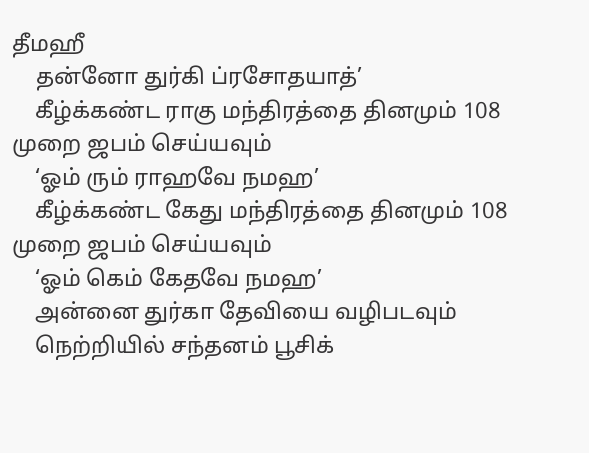தீமஹீ
    தன்னோ துர்கி ப்ரசோதயாத்’
    கீழ்க்கண்ட ராகு மந்திரத்தை தினமும் 108 முறை ஜபம் செய்யவும்
    ‘ஓம் ரும் ராஹவே நமஹ’
    கீழ்க்கண்ட கேது மந்திரத்தை தினமும் 108 முறை ஜபம் செய்யவும்
    ‘ஓம் கெம் கேதவே நமஹ’
    அன்னை துர்கா தேவியை வழிபடவும்
    நெற்றியில் சந்தனம் பூசிக்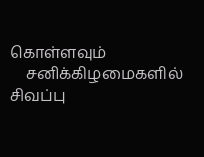கொள்ளவும்
    சனிக்கிழமைகளில் சிவப்பு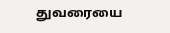துவரையை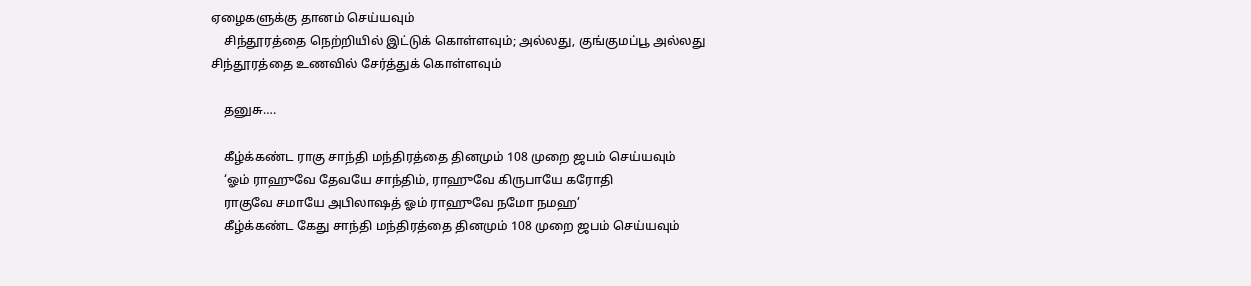ஏழைகளுக்கு தானம் செய்யவும்
    சிந்தூரத்தை நெற்றியில் இட்டுக் கொள்ளவும்; அல்லது, குங்குமப்பூ அல்லது சிந்தூரத்தை உணவில் சேர்த்துக் கொள்ளவும்

    தனுசு….

    கீழ்க்கண்ட ராகு சாந்தி மந்திரத்தை தினமும் 108 முறை ஜபம் செய்யவும்
    ‘ஓம் ராஹுவே தேவயே சாந்திம், ராஹுவே கிருபாயே கரோதி
    ராகுவே சமாயே அபிலாஷத் ஓம் ராஹுவே நமோ நமஹ’
    கீழ்க்கண்ட கேது சாந்தி மந்திரத்தை தினமும் 108 முறை ஜபம் செய்யவும்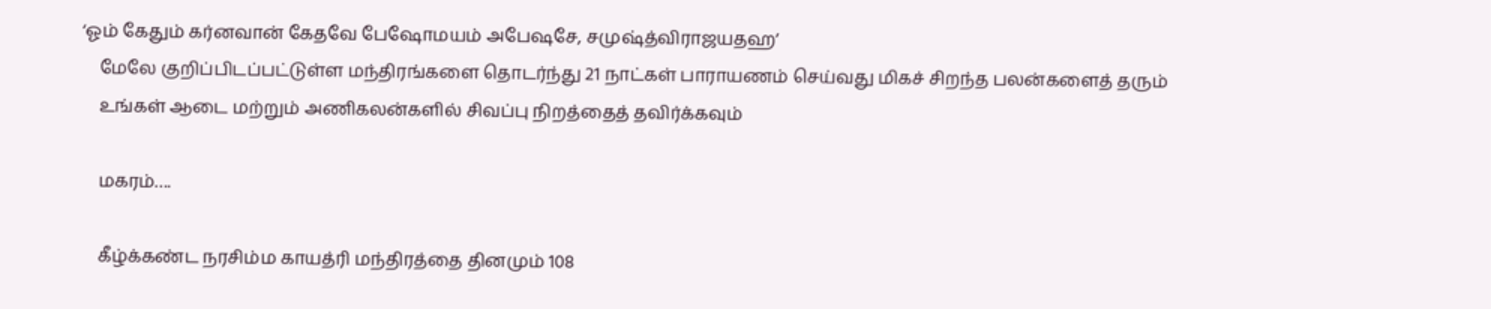‘ஓம் கேதும் கர்னவான் கேதவே பேஷோமயம் அபேஷசே, சமுஷ்த்விராஜயதஹ’
    மேலே குறிப்பிடப்பட்டுள்ள மந்திரங்களை தொடர்ந்து 21 நாட்கள் பாராயணம் செய்வது மிகச் சிறந்த பலன்களைத் தரும்
    உங்கள் ஆடை மற்றும் அணிகலன்களில் சிவப்பு நிறத்தைத் தவிர்க்கவும்

    மகரம்….

    கீழ்க்கண்ட நரசிம்ம காயத்ரி மந்திரத்தை தினமும் 108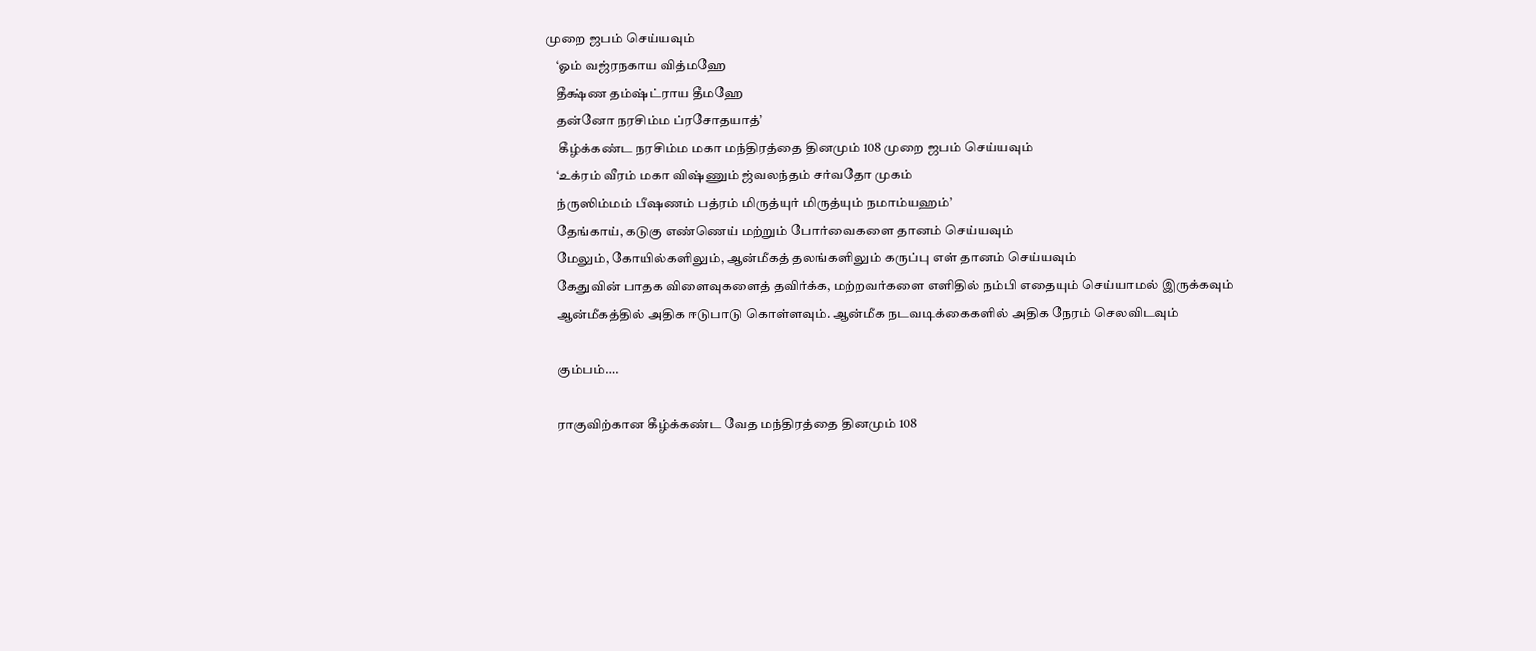முறை ஜபம் செய்யவும்
    ‘ஓம் வஜ்ரநகாய வித்மஹே
    தீக்ஷ்ண தம்ஷ்ட்ராய தீமஹே
    தன்னோ நரசிம்ம ப்ரசோதயாத்’
     கீழ்க்கண்ட நரசிம்ம மகா மந்திரத்தை தினமும் 108 முறை ஜபம் செய்யவும்
    ‘உக்ரம் வீரம் மகா விஷ்ணும் ஜ்வலந்தம் சர்வதோ முகம்
    ந்ருஸிம்மம் பீஷணம் பத்ரம் மிருத்யுர் மிருத்யும் நமாம்யஹம்’
    தேங்காய், கடுகு எண்ணெய் மற்றும் போர்வைகளை தானம் செய்யவும்
    மேலும், கோயில்களிலும், ஆன்மீகத் தலங்களிலும் கருப்பு எள் தானம் செய்யவும்
    கேதுவின் பாதக விளைவுகளைத் தவிர்க்க, மற்றவர்களை எளிதில் நம்பி எதையும் செய்யாமல் இருக்கவும்
    ஆன்மீகத்தில் அதிக ஈடுபாடு கொள்ளவும். ஆன்மீக நடவடிக்கைகளில் அதிக நேரம் செலவிடவும்

    கும்பம்….

    ராகுவிற்கான கீழ்க்கண்ட வேத மந்திரத்தை தினமும் 108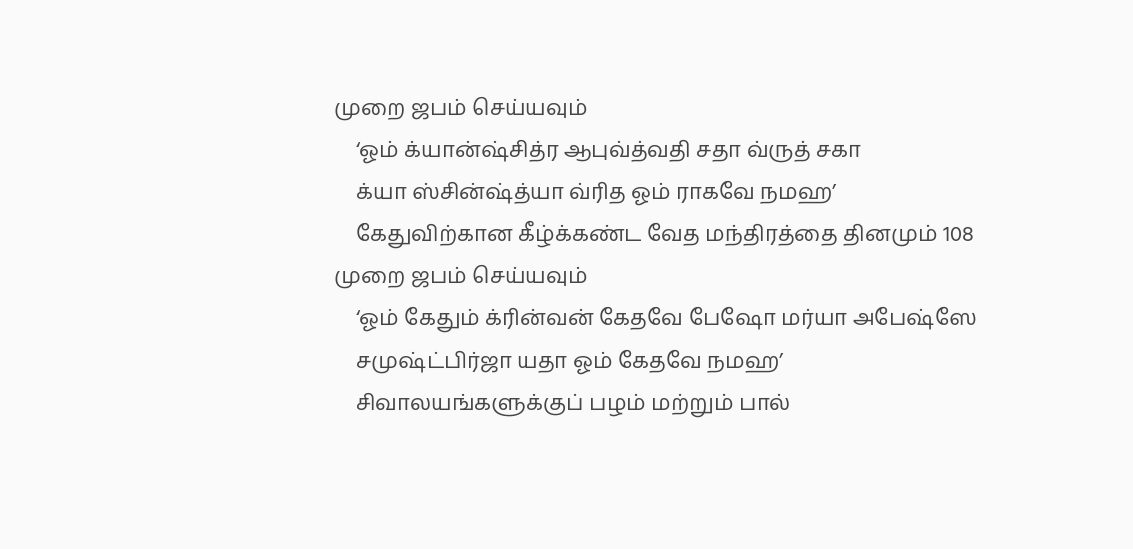முறை ஜபம் செய்யவும்
    ‘ஓம் க்யான்ஷ்சித்ர ஆபுவ்த்வதி சதா வ்ருத் சகா
    க்யா ஸ்சின்ஷ்த்யா வ்ரித ஓம் ராகவே நமஹ’
    கேதுவிற்கான கீழ்க்கண்ட வேத மந்திரத்தை தினமும் 108 முறை ஜபம் செய்யவும்
    ‘ஓம் கேதும் க்ரின்வன் கேதவே பேஷோ மர்யா அபேஷ்ஸே
    சமுஷ்ட்பிர்ஜா யதா ஓம் கேதவே நமஹ’
    சிவாலயங்களுக்குப் பழம் மற்றும் பால்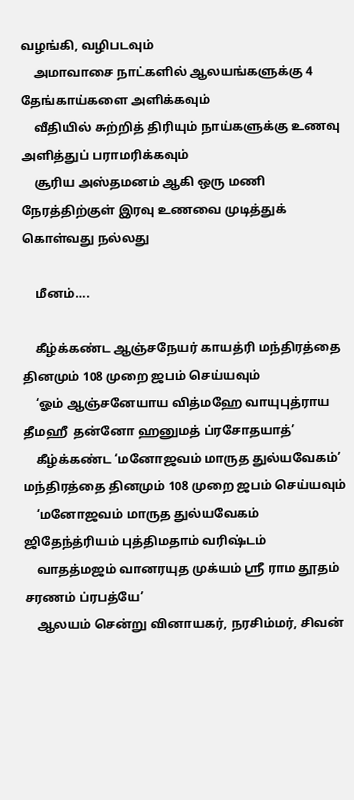வழங்கி, வழிபடவும்
    அமாவாசை நாட்களில் ஆலயங்களுக்கு 4 தேங்காய்களை அளிக்கவும்
    வீதியில் சுற்றித் திரியும் நாய்களுக்கு உணவு அளித்துப் பராமரிக்கவும்
    சூரிய அஸ்தமனம் ஆகி ஒரு மணி நேரத்திற்குள் இரவு உணவை முடித்துக் கொள்வது நல்லது

    மீனம்….

    கீழ்க்கண்ட ஆஞ்சநேயர் காயத்ரி மந்திரத்தை தினமும் 108 முறை ஜபம் செய்யவும்
    ‘ஓம் ஆஞ்சனேயாய வித்மஹே வாயுபுத்ராய தீமஹீ  தன்னோ ஹனுமத் ப்ரசோதயாத்’
    கீழ்க்கண்ட ‘மனோஜவம் மாருத துல்யவேகம்’ மந்திரத்தை தினமும் 108 முறை ஜபம் செய்யவும்
    ‘மனோஜவம் மாருத துல்யவேகம் ஜிதேந்த்ரியம் புத்திமதாம் வரிஷ்டம்
    வாதத்மஜம் வானரயுத முக்யம் ஸ்ரீ ராம தூதம் சரணம் ப்ரபத்யே’
    ஆலயம் சென்று வினாயகர், நரசிம்மர், சிவன்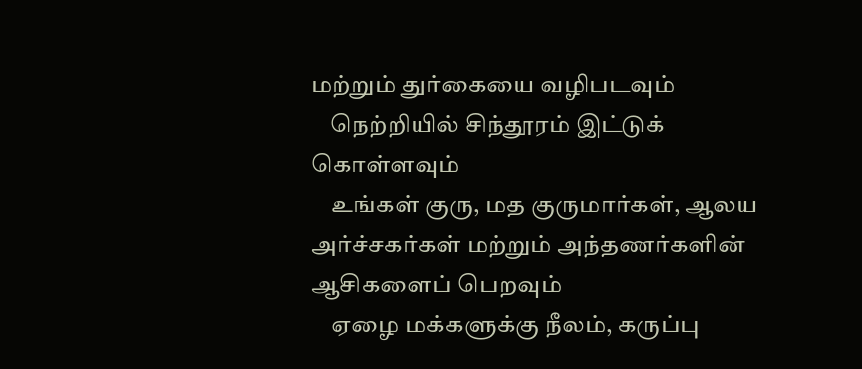மற்றும் துர்கையை வழிபடவும்
    நெற்றியில் சிந்தூரம் இட்டுக் கொள்ளவும்
    உங்கள் குரு, மத குருமார்கள், ஆலய அர்ச்சகர்கள் மற்றும் அந்தணர்களின் ஆசிகளைப் பெறவும்
    ஏழை மக்களுக்கு நீலம், கருப்பு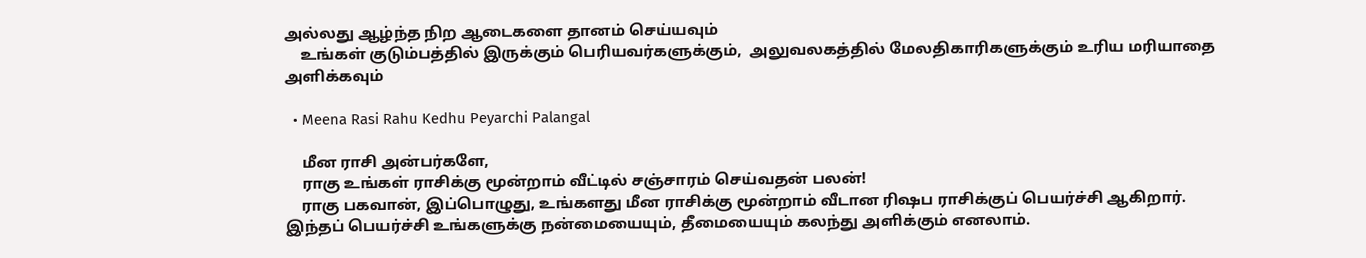அல்லது ஆழ்ந்த நிற ஆடைகளை தானம் செய்யவும்
    உங்கள் குடும்பத்தில் இருக்கும் பெரியவர்களுக்கும்,  அலுவலகத்தில் மேலதிகாரிகளுக்கும் உரிய மரியாதை அளிக்கவும்

  • Meena Rasi Rahu Kedhu Peyarchi Palangal

    மீன ராசி அன்பர்களே,
    ராகு உங்கள் ராசிக்கு மூன்றாம் வீட்டில் சஞ்சாரம் செய்வதன் பலன்!
    ராகு பகவான், இப்பொழுது, உங்களது மீன ராசிக்கு மூன்றாம் வீடான ரிஷப ராசிக்குப் பெயர்ச்சி ஆகிறார். இந்தப் பெயர்ச்சி உங்களுக்கு நன்மையையும், தீமையையும் கலந்து அளிக்கும் எனலாம்.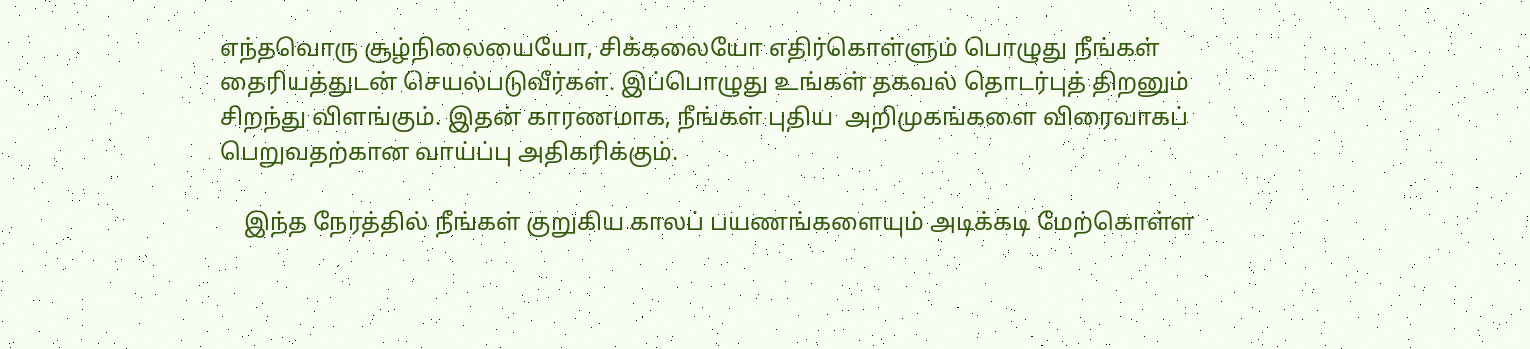எந்தவொரு சூழ்நிலையையோ, சிக்கலையோ எதிர்கொள்ளும் பொழுது நீங்கள் தைரியத்துடன் செயல்படுவீர்கள். இப்பொழுது உங்கள் தகவல் தொடர்புத் திறனும் சிறந்து விளங்கும். இதன் காரணமாக, நீங்கள் புதிய  அறிமுகங்களை விரைவாகப் பெறுவதற்கான வாய்ப்பு அதிகரிக்கும்.

    இந்த நேரத்தில் நீங்கள் குறுகிய காலப் பயணங்களையும் அடிக்கடி மேற்கொள்ள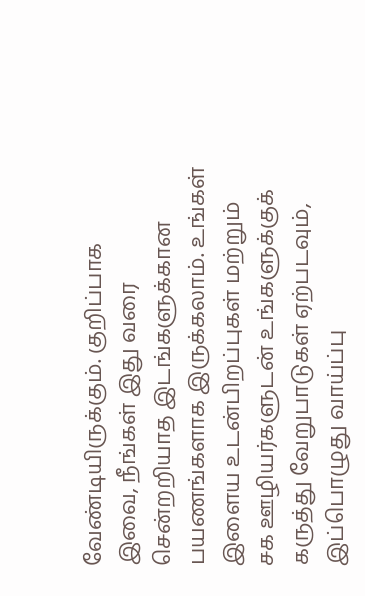வேண்டியிருக்கும். குறிப்பாக இவை, நீங்கள் இது வரை சென்றறியாத இடங்களுக்கான பயணங்களாக இருக்கலாம். உங்கள் இளைய உடன்பிறப்புகள் மற்றும் சக ஊழியர்களுடன் உங்களுக்குக் கருத்து வேறுபாடுகள் ஏற்படவும், இப்பொழுது வாய்ப்பு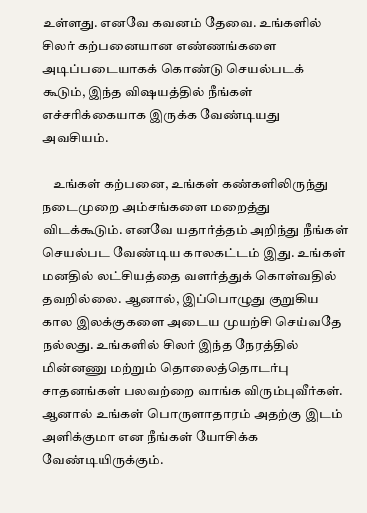உள்ளது. எனவே கவனம் தேவை. உங்களில் சிலர் கற்பனையான எண்ணங்களை அடிப்படையாகக் கொண்டு செயல்படக் கூடும், இந்த விஷயத்தில் நீங்கள் எச்சரிக்கையாக இருக்க வேண்டியது அவசியம்.

    உங்கள் கற்பனை, உங்கள் கண்களிலிருந்து நடைமுறை அம்சங்களை மறைத்து விடக்கூடும். எனவே யதார்த்தம் அறிந்து நீங்கள் செயல்பட வேண்டிய காலகட்டம் இது. உங்கள் மனதில் லட்சியத்தை வளர்த்துக் கொள்வதில் தவறில்லை. ஆனால், இப்பொழுது குறுகிய கால இலக்குகளை அடைய முயற்சி செய்வதே நல்லது. உங்களில் சிலர் இந்த நேரத்தில் மின்னணு மற்றும் தொலைத்தொடர்பு சாதனங்கள் பலவற்றை வாங்க விரும்புவீர்கள். ஆனால் உங்கள் பொருளாதாரம் அதற்கு இடம் அளிக்குமா என நீங்கள் யோசிக்க வேண்டியிருக்கும்.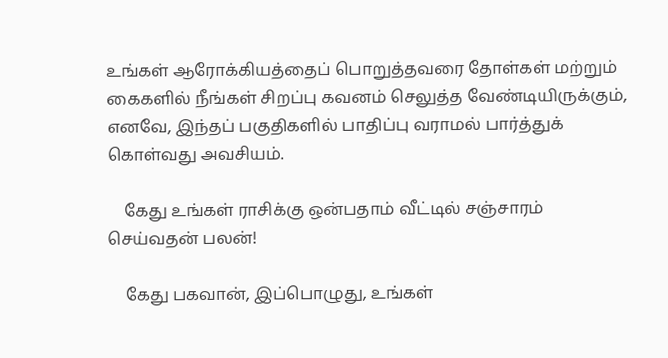உங்கள் ஆரோக்கியத்தைப் பொறுத்தவரை தோள்கள் மற்றும் கைகளில் நீங்கள் சிறப்பு கவனம் செலுத்த வேண்டியிருக்கும், எனவே, இந்தப் பகுதிகளில் பாதிப்பு வராமல் பார்த்துக் கொள்வது அவசியம்.

    கேது உங்கள் ராசிக்கு ஒன்பதாம் வீட்டில் சஞ்சாரம் செய்வதன் பலன்!

    கேது பகவான், இப்பொழுது, உங்கள்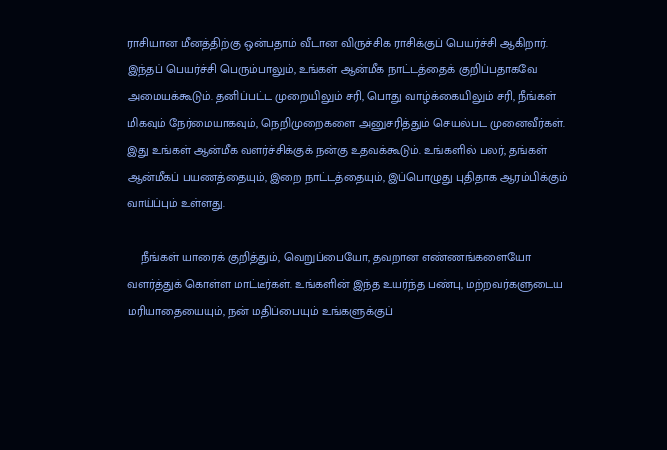ராசியான மீனத்திற்கு ஒன்பதாம் வீடான விருச்சிக ராசிக்குப் பெயர்ச்சி ஆகிறார். இந்தப் பெயர்ச்சி பெரும்பாலும், உங்கள் ஆன்மீக நாட்டத்தைக் குறிப்பதாகவே அமையக்கூடும். தனிப்பட்ட முறையிலும் சரி, பொது வாழ்க்கையிலும் சரி, நீங்கள் மிகவும் நேர்மையாகவும், நெறிமுறைகளை அனுசரித்தும் செயல்பட முனைவீர்கள். இது உங்கள் ஆன்மீக வளர்ச்சிக்குக் நன்கு உதவக்கூடும். உங்களில் பலர், தங்கள் ஆன்மீகப் பயணத்தையும், இறை நாட்டத்தையும், இப்பொழுது புதிதாக ஆரம்பிக்கும் வாய்ப்பும் உள்ளது.

    நீங்கள் யாரைக் குறித்தும், வெறுப்பையோ, தவறான எண்ணங்களையோ வளர்த்துக் கொள்ள மாட்டீர்கள். உங்களின் இந்த உயர்ந்த பண்பு, மற்றவர்களுடைய மரியாதையையும், நன் மதிப்பையும் உங்களுக்குப்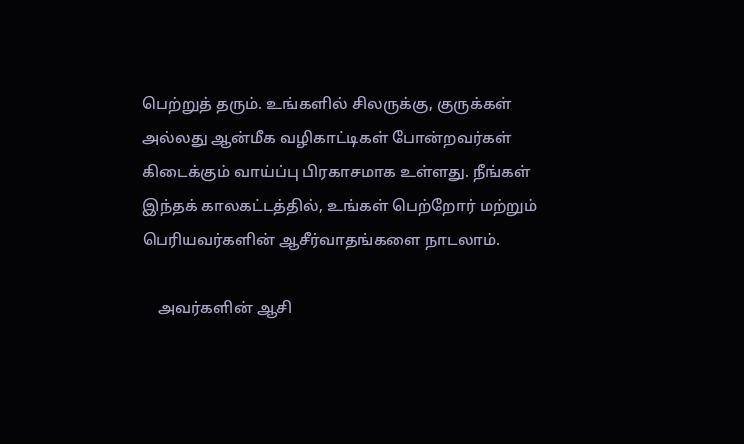பெற்றுத் தரும். உங்களில் சிலருக்கு, குருக்கள் அல்லது ஆன்மீக வழிகாட்டிகள் போன்றவர்கள் கிடைக்கும் வாய்ப்பு பிரகாசமாக உள்ளது. நீங்கள் இந்தக் காலகட்டத்தில், உங்கள் பெற்றோர் மற்றும் பெரியவர்களின் ஆசீர்வாதங்களை நாடலாம்.

    அவர்களின் ஆசி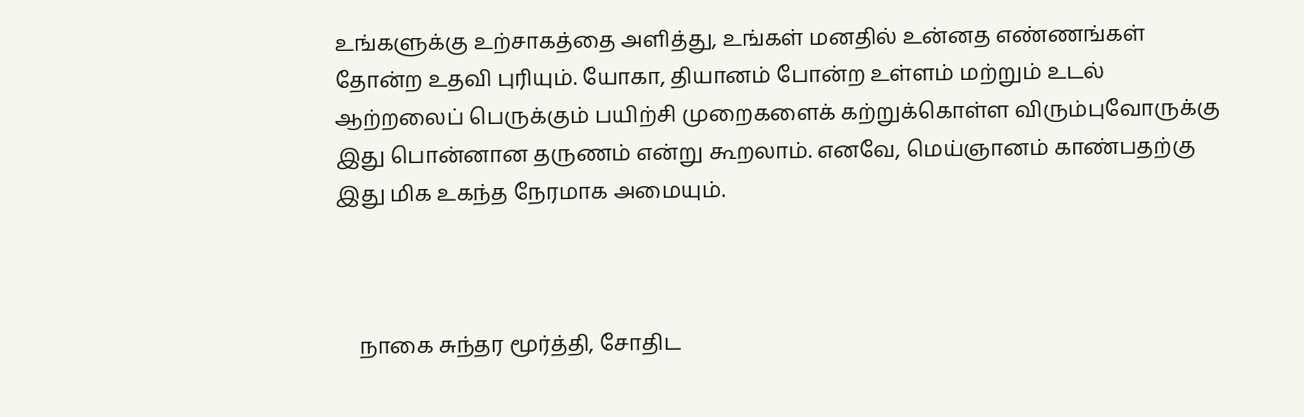உங்களுக்கு உற்சாகத்தை அளித்து, உங்கள் மனதில் உன்னத எண்ணங்கள் தோன்ற உதவி புரியும். யோகா, தியானம் போன்ற உள்ளம் மற்றும் உடல் ஆற்றலைப் பெருக்கும் பயிற்சி முறைகளைக் கற்றுக்கொள்ள விரும்புவோருக்கு இது பொன்னான தருணம் என்று கூறலாம். எனவே, மெய்ஞானம் காண்பதற்கு இது மிக உகந்த நேரமாக அமையும்.



    நாகை சுந்தர மூர்த்தி, சோதிட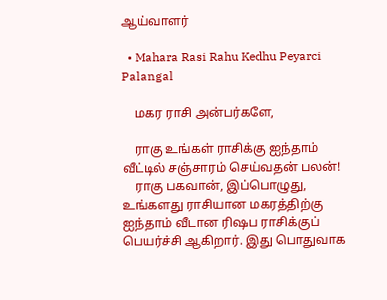ஆய்வாளர்

  • Mahara Rasi Rahu Kedhu Peyarci Palangal

    மகர ராசி அன்பர்களே,

    ராகு உங்கள் ராசிக்கு ஐந்தாம் வீட்டில் சஞ்சாரம் செய்வதன் பலன்!
    ராகு பகவான், இப்பொழுது, உங்களது ராசியான மகரத்திற்கு ஐந்தாம் வீடான ரிஷப ராசிக்குப் பெயர்ச்சி ஆகிறார். இது பொதுவாக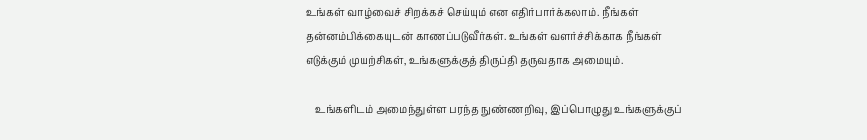உங்கள் வாழ்வைச் சிறக்கச் செய்யும் என எதிர்பார்க்கலாம். நீங்கள் தன்னம்பிக்கையுடன் காணப்படுவீர்கள். உங்கள் வளர்ச்சிக்காக நீங்கள் எடுக்கும் முயற்சிகள், உங்களுக்குத் திருப்தி தருவதாக அமையும்.

    உங்களிடம் அமைந்துள்ள பரந்த நுண்ணறிவு, இப்பொழுது உங்களுக்குப்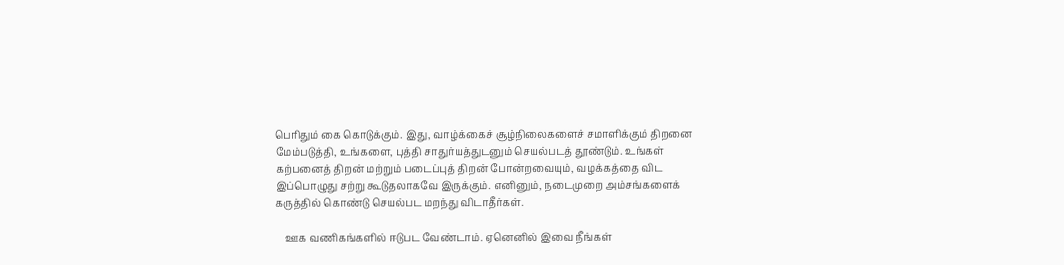பெரிதும் கை கொடுக்கும். இது, வாழ்க்கைச் சூழ்நிலைகளைச் சமாளிக்கும் திறனை மேம்படுத்தி, உங்களை, புத்தி சாதுர்யத்துடனும் செயல்படத் தூண்டும். உங்கள் கற்பனைத் திறன் மற்றும் படைப்புத் திறன் போன்றவையும், வழக்கத்தை விட இப்பொழுது சற்று கூடுதலாகவே இருக்கும். எனினும், நடைமுறை அம்சங்களைக் கருத்தில் கொண்டு செயல்பட மறந்து விடாதீர்கள்.

    ஊக வணிகங்களில் ஈடுபட வேண்டாம். ஏனெனில் இவை நீங்கள்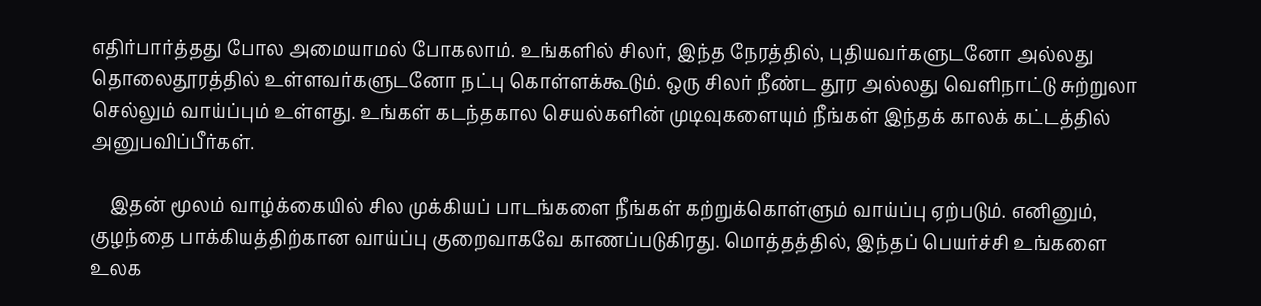எதிர்பார்த்தது போல அமையாமல் போகலாம். உங்களில் சிலர், இந்த நேரத்தில், புதியவர்களுடனோ அல்லது தொலைதூரத்தில் உள்ளவர்களுடனோ நட்பு கொள்ளக்கூடும். ஒரு சிலர் நீண்ட தூர அல்லது வெளிநாட்டு சுற்றுலா செல்லும் வாய்ப்பும் உள்ளது. உங்கள் கடந்தகால செயல்களின் முடிவுகளையும் நீங்கள் இந்தக் காலக் கட்டத்தில் அனுபவிப்பீர்கள்.

    இதன் மூலம் வாழ்க்கையில் சில முக்கியப் பாடங்களை நீங்கள் கற்றுக்கொள்ளும் வாய்ப்பு ஏற்படும். எனினும், குழந்தை பாக்கியத்திற்கான வாய்ப்பு குறைவாகவே காணப்படுகிரது. மொத்தத்தில், இந்தப் பெயர்ச்சி உங்களை உலக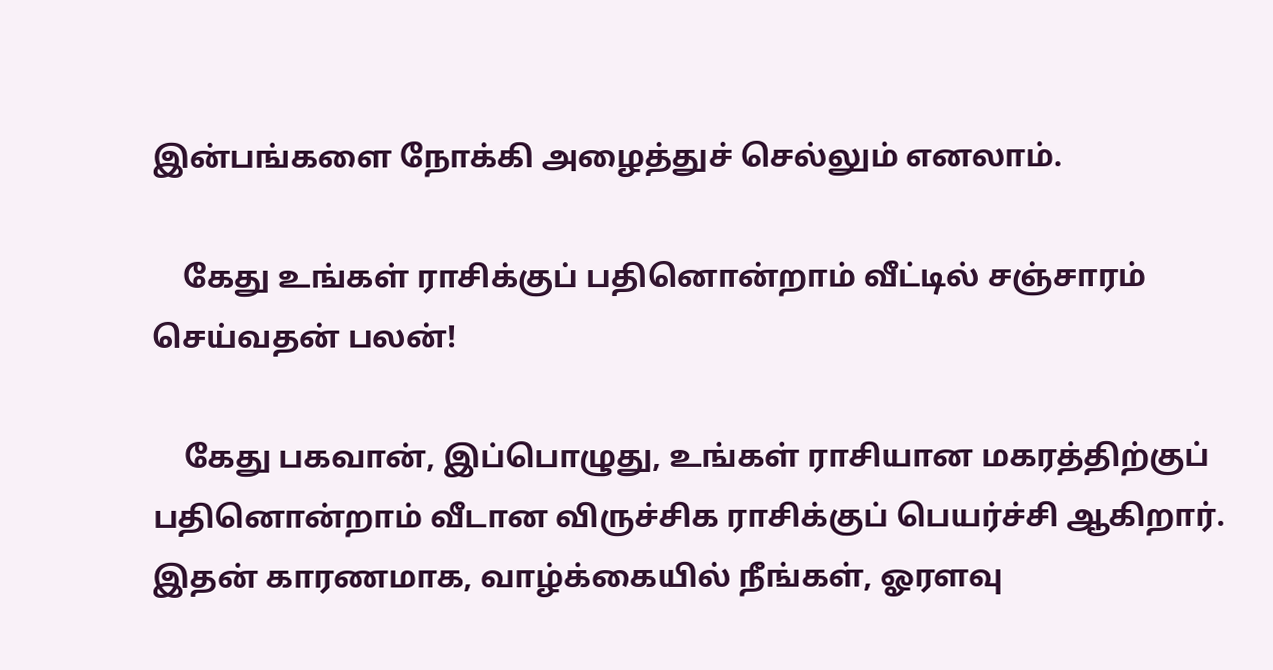இன்பங்களை நோக்கி அழைத்துச் செல்லும் எனலாம்.

    கேது உங்கள் ராசிக்குப் பதினொன்றாம் வீட்டில் சஞ்சாரம் செய்வதன் பலன்!

    கேது பகவான், இப்பொழுது, உங்கள் ராசியான மகரத்திற்குப் பதினொன்றாம் வீடான விருச்சிக ராசிக்குப் பெயர்ச்சி ஆகிறார். இதன் காரணமாக, வாழ்க்கையில் நீங்கள், ஓரளவு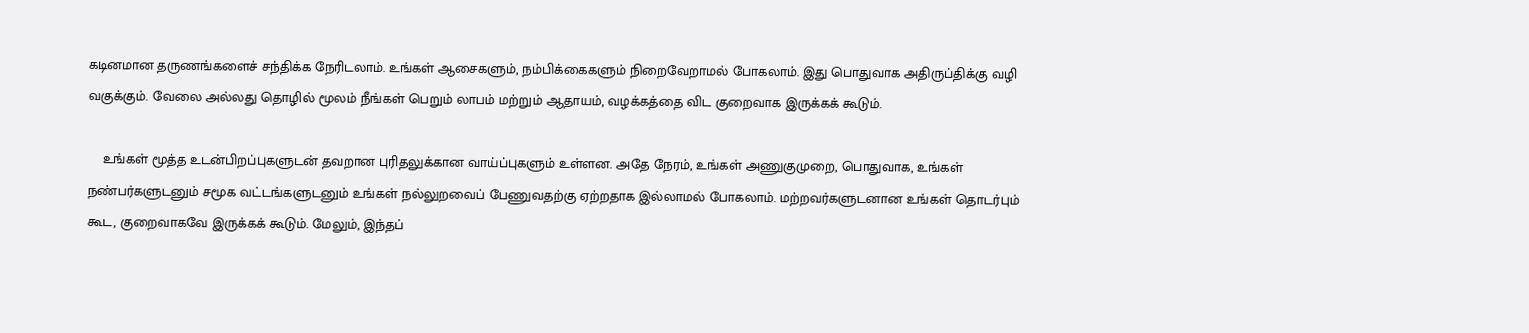கடினமான தருணங்களைச் சந்திக்க நேரிடலாம். உங்கள் ஆசைகளும், நம்பிக்கைகளும் நிறைவேறாமல் போகலாம். இது பொதுவாக அதிருப்திக்கு வழி வகுக்கும். வேலை அல்லது தொழில் மூலம் நீங்கள் பெறும் லாபம் மற்றும் ஆதாயம், வழக்கத்தை விட குறைவாக இருக்கக் கூடும்.

    உங்கள் மூத்த உடன்பிறப்புகளுடன் தவறான புரிதலுக்கான வாய்ப்புகளும் உள்ளன. அதே நேரம், உங்கள் அணுகுமுறை, பொதுவாக, உங்கள் நண்பர்களுடனும் சமூக வட்டங்களுடனும் உங்கள் நல்லுறவைப் பேணுவதற்கு ஏற்றதாக இல்லாமல் போகலாம். மற்றவர்களுடனான உங்கள் தொடர்பும் கூட, குறைவாகவே இருக்கக் கூடும். மேலும், இந்தப்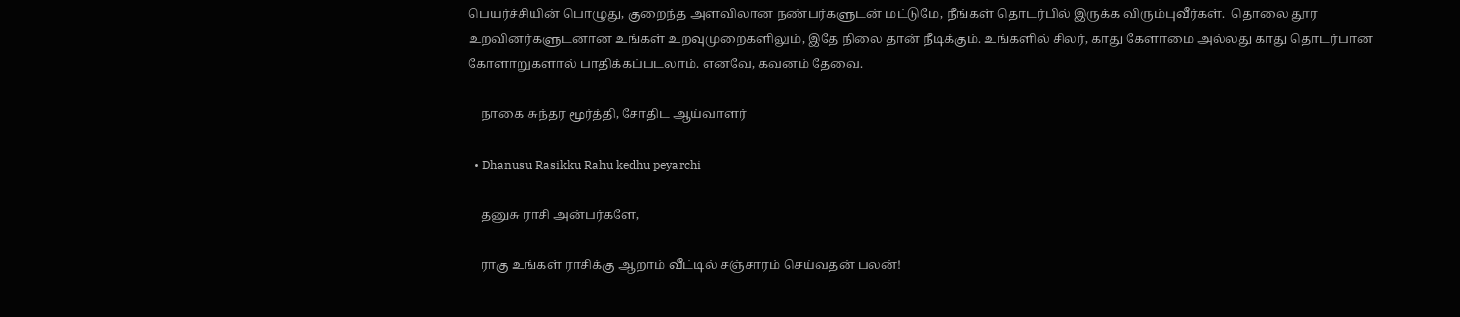பெயர்ச்சியின் பொழுது, குறைந்த அளவிலான நண்பர்களுடன் மட்டுமே, நீங்கள் தொடர்பில் இருக்க விரும்புவீர்கள்.  தொலை தூர உறவினர்களுடனான உங்கள் உறவுமுறைகளிலும், இதே நிலை தான் நீடிக்கும். உங்களில் சிலர், காது கேளாமை அல்லது காது தொடர்பான கோளாறுகளால் பாதிக்கப்படலாம். எனவே, கவனம் தேவை.

    நாகை சுந்தர மூர்த்தி, சோதிட ஆய்வாளர்

  • Dhanusu Rasikku Rahu kedhu peyarchi

    தனுசு ராசி அன்பர்களே,

    ராகு உங்கள் ராசிக்கு ஆறாம் வீட்டில் சஞ்சாரம் செய்வதன் பலன்!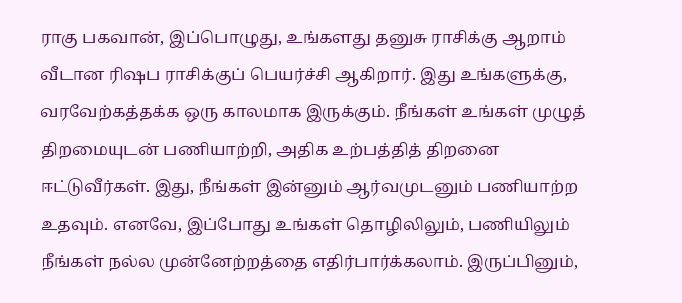ராகு பகவான், இப்பொழுது, உங்களது தனுசு ராசிக்கு ஆறாம் வீடான ரிஷப ராசிக்குப் பெயர்ச்சி ஆகிறார். இது உங்களுக்கு, வரவேற்கத்தக்க ஒரு காலமாக இருக்கும். நீங்கள் உங்கள் முழுத் திறமையுடன் பணியாற்றி, அதிக உற்பத்தித் திறனை ஈட்டுவீர்கள். இது, நீங்கள் இன்னும் ஆர்வமுடனும் பணியாற்ற உதவும். எனவே, இப்போது உங்கள் தொழிலிலும், பணியிலும் நீங்கள் நல்ல முன்னேற்றத்தை எதிர்பார்க்கலாம். இருப்பினும்,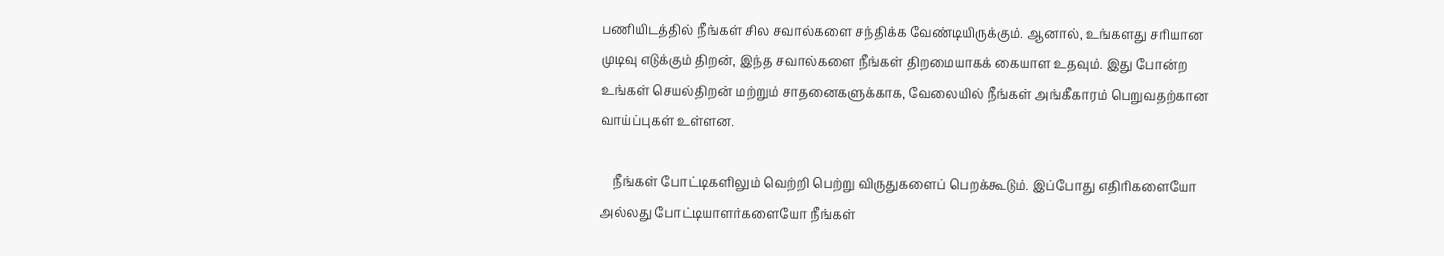பணியிடத்தில் நீங்கள் சில சவால்களை சந்திக்க வேண்டியிருக்கும். ஆனால், உங்களது சரியான முடிவு எடுக்கும் திறன், இந்த சவால்களை நீங்கள் திறமையாகக் கையாள உதவும். இது போன்ற உங்கள் செயல்திறன் மற்றும் சாதனைகளுக்காக, வேலையில் நீங்கள் அங்கீகாரம் பெறுவதற்கான வாய்ப்புகள் உள்ளன.

    நீங்கள் போட்டிகளிலும் வெற்றி பெற்று விருதுகளைப் பெறக்கூடும். இப்போது எதிரிகளையோ அல்லது போட்டியாளர்களையோ நீங்கள்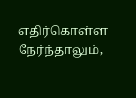எதிர்கொள்ள நேர்ந்தாலும்,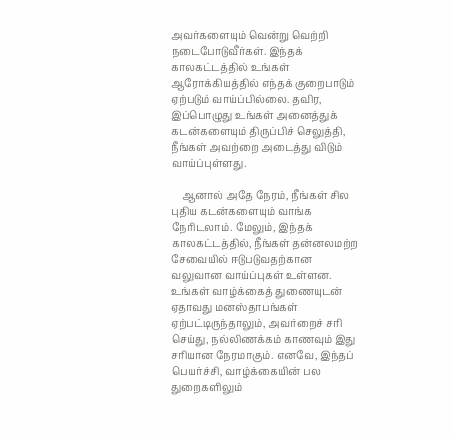அவர்களையும் வென்று வெற்றி நடைபோடுவீர்கள். இந்தக் காலகட்டத்தில் உங்கள் ஆரோக்கியத்தில் எந்தக் குறைபாடும் ஏற்படும் வாய்ப்பில்லை. தவிர, இப்பொழுது உங்கள் அனைத்துக் கடன்களையும் திருப்பிச் செலுத்தி, நீங்கள் அவற்றை அடைத்து விடும் வாய்ப்புள்ளது.

    ஆனால் அதே நேரம், நீங்கள் சில புதிய கடன்களையும் வாங்க நேரிடலாம். மேலும், இந்தக் காலகட்டத்தில், நீங்கள் தன்னலமற்ற சேவையில் ஈடுபடுவதற்கான வலுவான வாய்ப்புகள் உள்ளன. உங்கள் வாழ்க்கைத் துணையுடன் ஏதாவது மனஸ்தாபங்கள் ஏற்பட்டிருந்தாலும், அவர்றைச் சரி செய்து, நல்லிணக்கம் காணவும் இது சரியான நேரமாகும். எனவே, இந்தப் பெயர்ச்சி, வாழ்க்கையின் பல துறைகளிலும்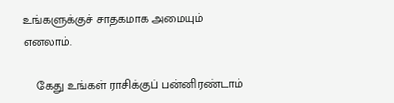உங்களுக்குச் சாதகமாக அமையும் எனலாம்.

    கேது உங்கள் ராசிக்குப் பன்னிரண்டாம்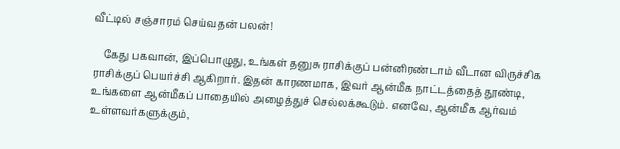வீட்டில் சஞ்சாரம் செய்வதன் பலன்!

    கேது பகவான், இப்பொழுது, உங்கள் தனுசு ராசிக்குப் பன்னிரண்டாம் வீடான விருச்சிக ராசிக்குப் பெயர்ச்சி ஆகிறார். இதன் காரணமாக, இவர் ஆன்மீக நாட்டத்தைத் தூண்டி, உங்களை ஆன்மீகப் பாதையில் அழைத்துச் செல்லக்கூடும். எனவே, ஆன்மீக ஆர்வம் உள்ளவர்களுக்கும்,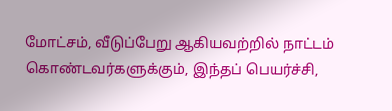மோட்சம், வீடுப்பேறு ஆகியவற்றில் நாட்டம் கொண்டவர்களுக்கும், இந்தப் பெயர்ச்சி,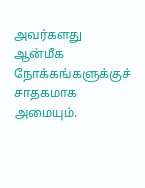அவர்களது ஆன்மீக நோக்கங்களுக்குச் சாதகமாக அமையும்.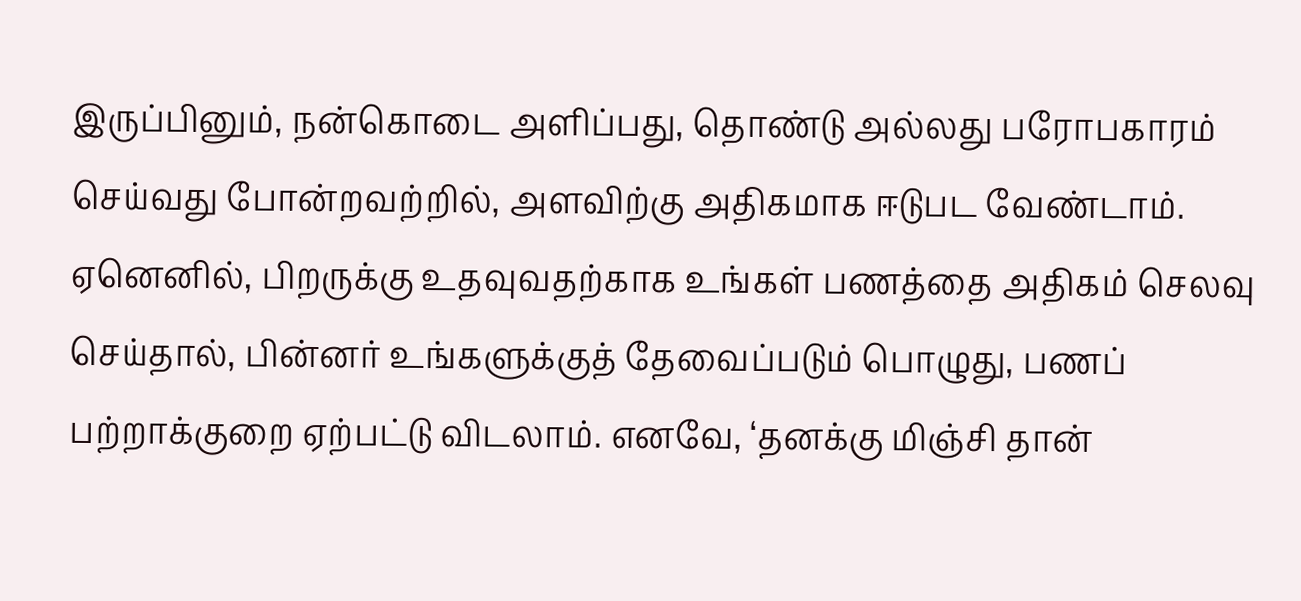இருப்பினும், நன்கொடை அளிப்பது, தொண்டு அல்லது பரோபகாரம் செய்வது போன்றவற்றில், அளவிற்கு அதிகமாக ஈடுபட வேண்டாம். ஏனெனில், பிறருக்கு உதவுவதற்காக உங்கள் பணத்தை அதிகம் செலவு செய்தால், பின்னர் உங்களுக்குத் தேவைப்படும் பொழுது, பணப் பற்றாக்குறை ஏற்பட்டு விடலாம். எனவே, ‘தனக்கு மிஞ்சி தான்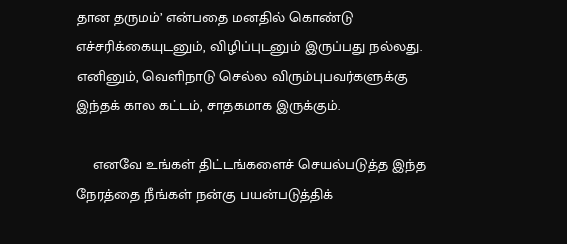தான தருமம்’ என்பதை மனதில் கொண்டு எச்சரிக்கையுடனும், விழிப்புடனும் இருப்பது நல்லது. எனினும், வெளிநாடு செல்ல விரும்புபவர்களுக்கு இந்தக் கால கட்டம், சாதகமாக இருக்கும்.

    எனவே உங்கள் திட்டங்களைச் செயல்படுத்த இந்த நேரத்தை நீங்கள் நன்கு பயன்படுத்திக்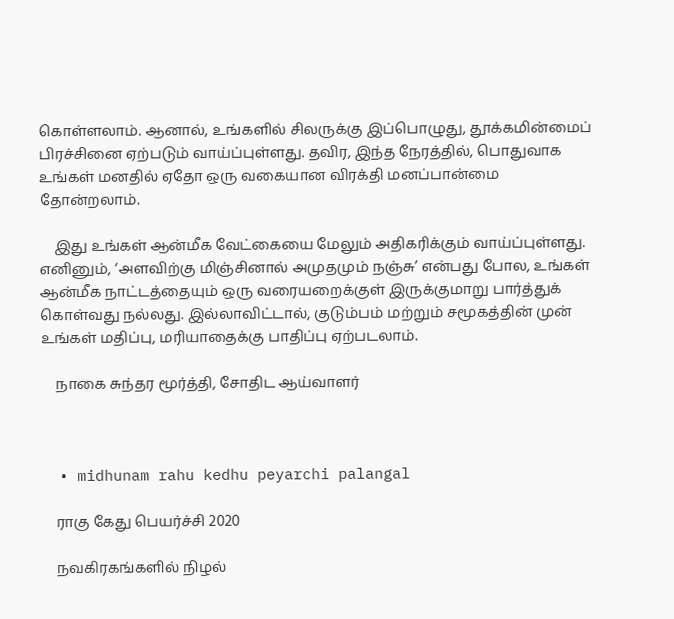கொள்ளலாம். ஆனால், உங்களில் சிலருக்கு இப்பொழுது, தூக்கமின்மைப் பிரச்சினை ஏற்படும் வாய்ப்புள்ளது. தவிர, இந்த நேரத்தில், பொதுவாக உங்கள் மனதில் ஏதோ ஒரு வகையான விரக்தி மனப்பான்மை தோன்றலாம்.

    இது உங்கள் ஆன்மீக வேட்கையை மேலும் அதிகரிக்கும் வாய்ப்புள்ளது. எனினும், ‘அளவிற்கு மிஞ்சினால் அமுதமும் நஞ்சு’ என்பது போல, உங்கள் ஆன்மீக நாட்டத்தையும் ஒரு வரையறைக்குள் இருக்குமாறு பார்த்துக் கொள்வது நல்லது. இல்லாவிட்டால், குடும்பம் மற்றும் சமூகத்தின் முன் உங்கள் மதிப்பு, மரியாதைக்கு பாதிப்பு ஏற்படலாம்.

    நாகை சுந்தர மூர்த்தி, சோதிட ஆய்வாளர்



  • midhunam rahu kedhu peyarchi palangal

    ராகு கேது பெயர்ச்சி 2020

    நவகிரகங்களில் நிழல்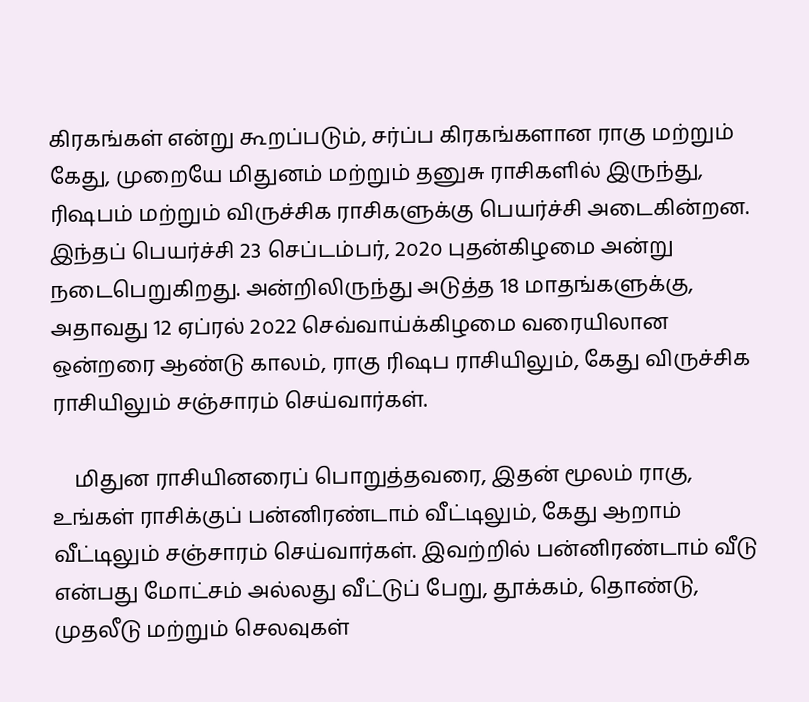கிரகங்கள் என்று கூறப்படும், சர்ப்ப கிரகங்களான ராகு மற்றும் கேது, முறையே மிதுனம் மற்றும் தனுசு ராசிகளில் இருந்து, ரிஷபம் மற்றும் விருச்சிக ராசிகளுக்கு பெயர்ச்சி அடைகின்றன. இந்தப் பெயர்ச்சி 23 செப்டம்பர், 2௦2௦ புதன்கிழமை அன்று நடைபெறுகிறது. அன்றிலிருந்து அடுத்த 18 மாதங்களுக்கு, அதாவது 12 ஏப்ரல் 2௦22 செவ்வாய்க்கிழமை வரையிலான ஒன்றரை ஆண்டு காலம், ராகு ரிஷப ராசியிலும், கேது விருச்சிக ராசியிலும் சஞ்சாரம் செய்வார்கள்.

    மிதுன ராசியினரைப் பொறுத்தவரை, இதன் மூலம் ராகு, உங்கள் ராசிக்குப் பன்னிரண்டாம் வீட்டிலும், கேது ஆறாம் வீட்டிலும் சஞ்சாரம் செய்வார்கள். இவற்றில் பன்னிரண்டாம் வீடு  என்பது மோட்சம் அல்லது வீட்டுப் பேறு, தூக்கம், தொண்டு, முதலீடு மற்றும் செலவுகள்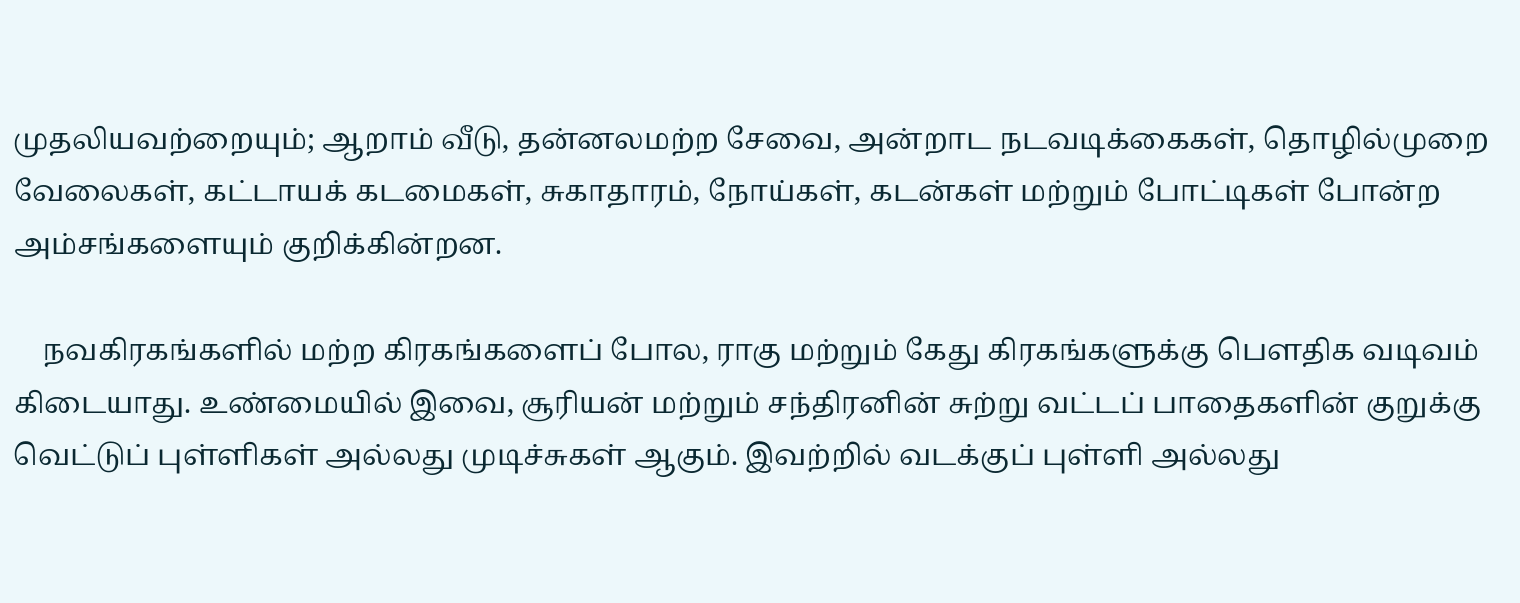முதலியவற்றையும்; ஆறாம் வீடு, தன்னலமற்ற சேவை, அன்றாட நடவடிக்கைகள், தொழில்முறை வேலைகள், கட்டாயக் கடமைகள், சுகாதாரம், நோய்கள், கடன்கள் மற்றும் போட்டிகள் போன்ற அம்சங்களையும் குறிக்கின்றன.

    நவகிரகங்களில் மற்ற கிரகங்களைப் போல, ராகு மற்றும் கேது கிரகங்களுக்கு பௌதிக வடிவம் கிடையாது. உண்மையில் இவை, சூரியன் மற்றும் சந்திரனின் சுற்று வட்டப் பாதைகளின் குறுக்கு வெட்டுப் புள்ளிகள் அல்லது முடிச்சுகள் ஆகும். இவற்றில் வடக்குப் புள்ளி அல்லது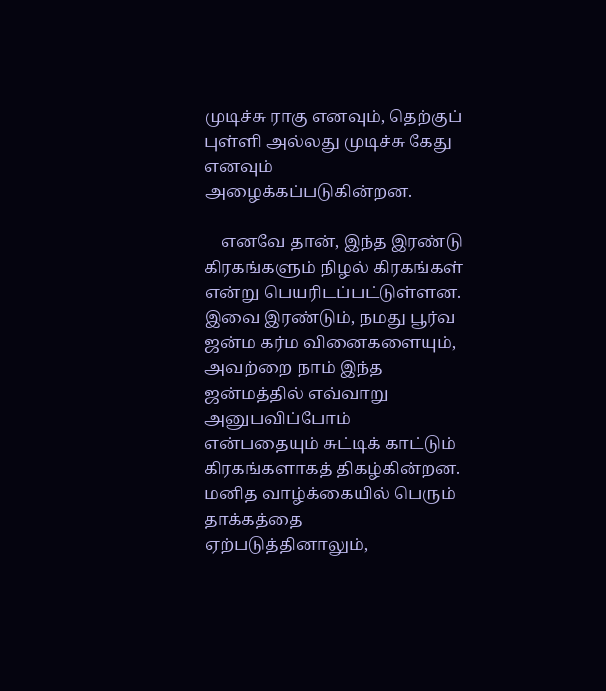முடிச்சு ராகு எனவும், தெற்குப் புள்ளி அல்லது முடிச்சு கேது எனவும் அழைக்கப்படுகின்றன.

    எனவே தான், இந்த இரண்டு கிரகங்களும் நிழல் கிரகங்கள் என்று பெயரிடப்பட்டுள்ளன. இவை இரண்டும், நமது பூர்வ ஜன்ம கர்ம வினைகளையும், அவற்றை நாம் இந்த ஜன்மத்தில் எவ்வாறு அனுபவிப்போம் என்பதையும் சுட்டிக் காட்டும் கிரகங்களாகத் திகழ்கின்றன. மனித வாழ்க்கையில் பெரும் தாக்கத்தை ஏற்படுத்தினாலும்,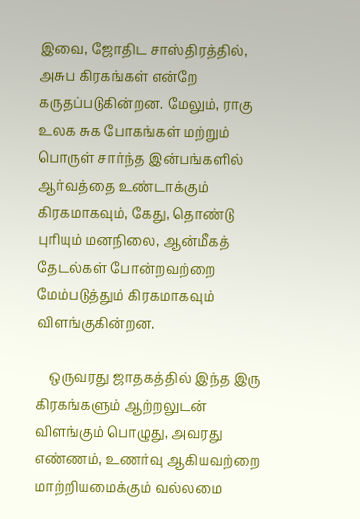இவை, ஜோதிட சாஸ்திரத்தில், அசுப கிரகங்கள் என்றே கருதப்படுகின்றன. மேலும், ராகு உலக சுக போகங்கள் மற்றும் பொருள் சார்ந்த இன்பங்களில் ஆர்வத்தை உண்டாக்கும் கிரகமாகவும், கேது, தொண்டு புரியும் மனநிலை, ஆன்மீகத் தேடல்கள் போன்றவற்றை மேம்படுத்தும் கிரகமாகவும் விளங்குகின்றன.

    ஒருவரது ஜாதகத்தில் இந்த இரு கிரகங்களும் ஆற்றலுடன் விளங்கும் பொழுது, அவரது எண்ணம், உணர்வு ஆகியவற்றை மாற்றியமைக்கும் வல்லமை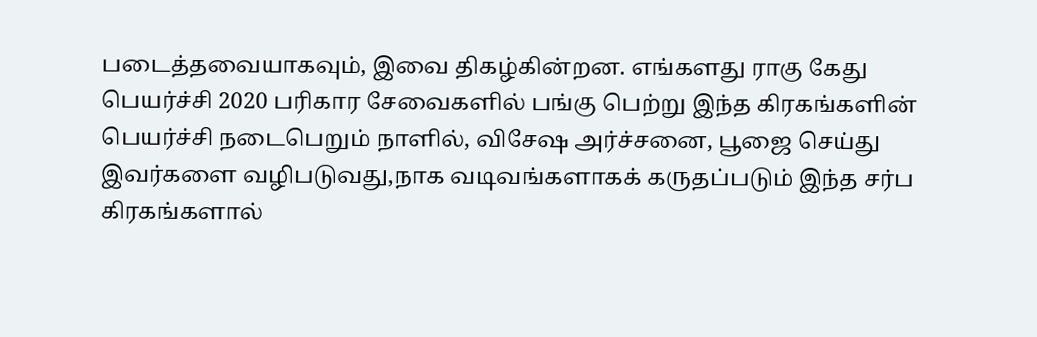படைத்தவையாகவும், இவை திகழ்கின்றன. எங்களது ராகு கேது பெயர்ச்சி 2020 பரிகார சேவைகளில் பங்கு பெற்று இந்த கிரகங்களின் பெயர்ச்சி நடைபெறும் நாளில், விசேஷ அர்ச்சனை, பூஜை செய்து இவர்களை வழிபடுவது,நாக வடிவங்களாகக் கருதப்படும் இந்த சர்ப கிரகங்களால்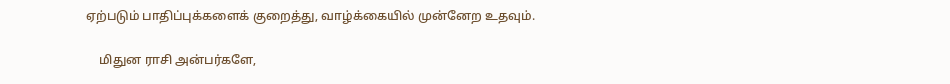ஏற்படும் பாதிப்புக்களைக் குறைத்து, வாழ்க்கையில் முன்னேற உதவும்.

    மிதுன ராசி அன்பர்களே,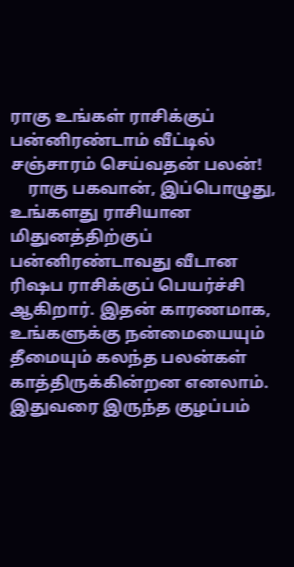ராகு உங்கள் ராசிக்குப் பன்னிரண்டாம் வீட்டில் சஞ்சாரம் செய்வதன் பலன்!
    ராகு பகவான், இப்பொழுது, உங்களது ராசியான மிதுனத்திற்குப் பன்னிரண்டாவது வீடான ரிஷப ராசிக்குப் பெயர்ச்சி ஆகிறார். இதன் காரணமாக, உங்களுக்கு நன்மையையும் தீமையும் கலந்த பலன்கள் காத்திருக்கின்றன எனலாம். இதுவரை இருந்த குழப்பம்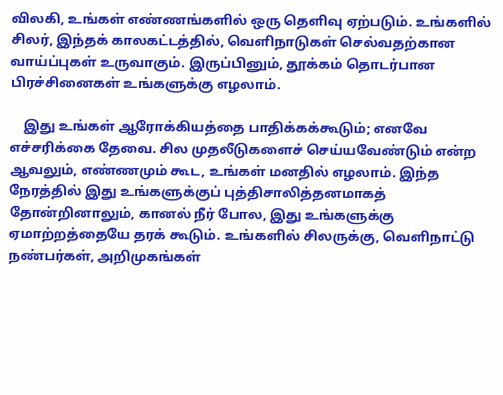விலகி, உங்கள் எண்ணங்களில் ஒரு தெளிவு ஏற்படும். உங்களில் சிலர், இந்தக் காலகட்டத்தில், வெளிநாடுகள் செல்வதற்கான வாய்ப்புகள் உருவாகும். இருப்பினும், தூக்கம் தொடர்பான பிரச்சினைகள் உங்களுக்கு எழலாம்.

    இது உங்கள் ஆரோக்கியத்தை பாதிக்கக்கூடும்; எனவே எச்சரிக்கை தேவை. சில முதலீடுகளைச் செய்யவேண்டும் என்ற ஆவலும், எண்ணமும் கூட, உங்கள் மனதில் எழலாம். இந்த நேரத்தில் இது உங்களுக்குப் புத்திசாலித்தனமாகத் தோன்றினாலும், கானல் நீர் போல, இது உங்களுக்கு ஏமாற்றத்தையே தரக் கூடும். உங்களில் சிலருக்கு, வெளிநாட்டு நண்பர்கள், அறிமுகங்கள்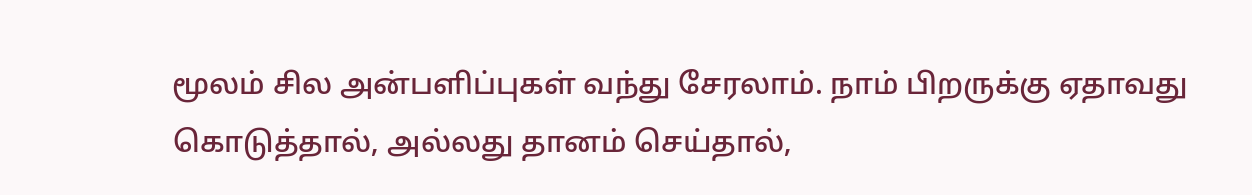மூலம் சில அன்பளிப்புகள் வந்து சேரலாம். நாம் பிறருக்கு ஏதாவது கொடுத்தால், அல்லது தானம் செய்தால்,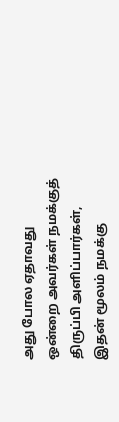அது போல ஏதாவது ஒன்றை அவர்கள் நமக்குத் திருப்பி அளிப்பார்கள், இதன் மூலம் நமக்கு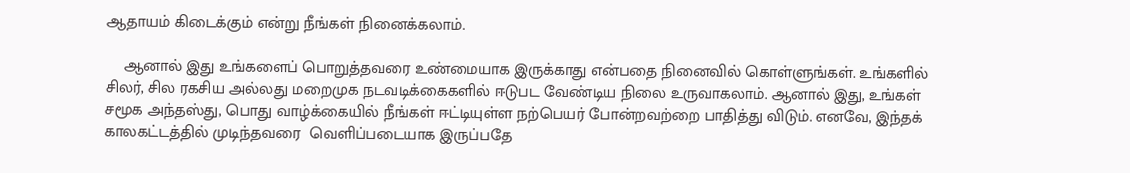ஆதாயம் கிடைக்கும் என்று நீங்கள் நினைக்கலாம்.

    ஆனால் இது உங்களைப் பொறுத்தவரை உண்மையாக இருக்காது என்பதை நினைவில் கொள்ளுங்கள். உங்களில் சிலர், சில ரகசிய அல்லது மறைமுக நடவடிக்கைகளில் ஈடுபட வேண்டிய நிலை உருவாகலாம். ஆனால் இது, உங்கள் சமூக அந்தஸ்து, பொது வாழ்க்கையில் நீங்கள் ஈட்டியுள்ள நற்பெயர் போன்றவற்றை பாதித்து விடும். எனவே, இந்தக் காலகட்டத்தில் முடிந்தவரை  வெளிப்படையாக இருப்பதே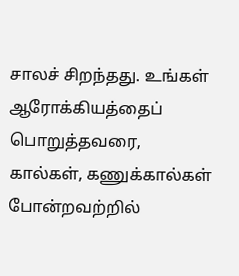சாலச் சிறந்தது. உங்கள் ஆரோக்கியத்தைப் பொறுத்தவரை, கால்கள், கணுக்கால்கள் போன்றவற்றில்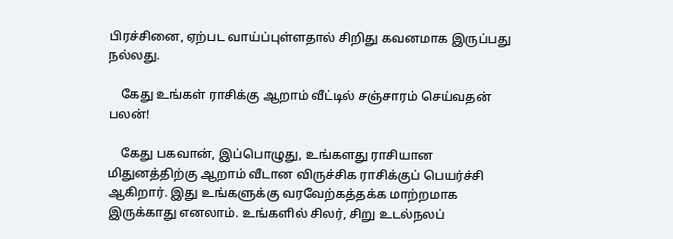பிரச்சினை, ஏற்பட வாய்ப்புள்ளதால் சிறிது கவனமாக இருப்பது நல்லது.

    கேது உங்கள் ராசிக்கு ஆறாம் வீட்டில் சஞ்சாரம் செய்வதன் பலன்!

    கேது பகவான், இப்பொழுது, உங்களது ராசியான மிதுனத்திற்கு ஆறாம் வீடான விருச்சிக ராசிக்குப் பெயர்ச்சி ஆகிறார். இது உங்களுக்கு வரவேற்கத்தக்க மாற்றமாக இருக்காது எனலாம். உங்களில் சிலர், சிறு உடல்நலப்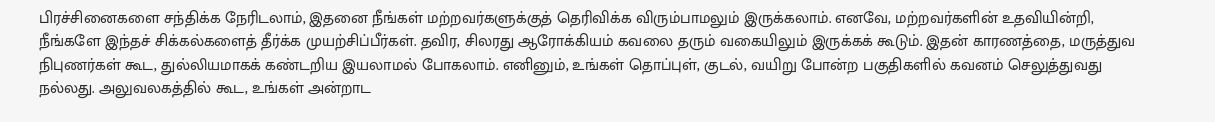பிரச்சினைகளை சந்திக்க நேரிடலாம், இதனை நீங்கள் மற்றவர்களுக்குத் தெரிவிக்க விரும்பாமலும் இருக்கலாம். எனவே, மற்றவர்களின் உதவியின்றி, நீங்களே இந்தச் சிக்கல்களைத் தீர்க்க முயற்சிப்பீர்கள். தவிர, சிலரது ஆரோக்கியம் கவலை தரும் வகையிலும் இருக்கக் கூடும். இதன் காரணத்தை, மருத்துவ நிபுணர்கள் கூட, துல்லியமாகக் கண்டறிய இயலாமல் போகலாம். எனினும், உங்கள் தொப்புள், குடல், வயிறு போன்ற பகுதிகளில் கவனம் செலுத்துவது நல்லது. அலுவலகத்தில் கூட, உங்கள் அன்றாட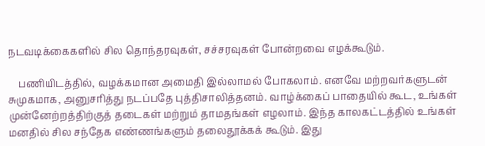நடவடிக்கைகளில் சில தொந்தரவுகள், சச்சரவுகள் போன்றவை எழக்கூடும்.

    பணியிடத்தில், வழக்கமான அமைதி இல்லாமல் போகலாம். எனவே மற்றவர்களுடன் சுமுகமாக, அனுசரித்து நடப்பதே புத்திசாலித்தனம். வாழ்க்கைப் பாதையில் கூட, உங்கள் முன்னேற்றத்திற்குத் தடைகள் மற்றும் தாமதங்கள் எழலாம். இந்த காலகட்டத்தில் உங்கள் மனதில் சில சந்தேக எண்ணங்களும் தலைதூக்கக் கூடும். இது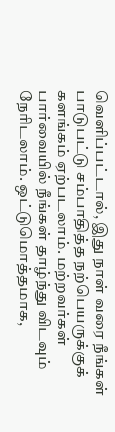வெளிப்பட்டால், இது நாள் வரை நீங்கள் பாடுபட்டு சம்பாதித்த நற்பெயருக்குக் களங்கம் ஏற்படலாம். மற்றவர்கள் பார்வையில் நீங்கள் தாழ்ந்து விடவும் நேரிடலாம். ஒட்டுமொத்தமாக,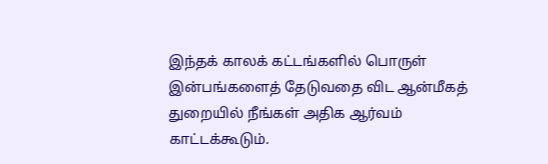இந்தக் காலக் கட்டங்களில் பொருள் இன்பங்களைத் தேடுவதை விட ஆன்மீகத் துறையில் நீங்கள் அதிக ஆர்வம் காட்டக்கூடும்.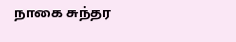நாகை சுந்தர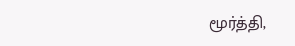மூர்த்தி,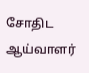சோதிட ஆய்வாளர்